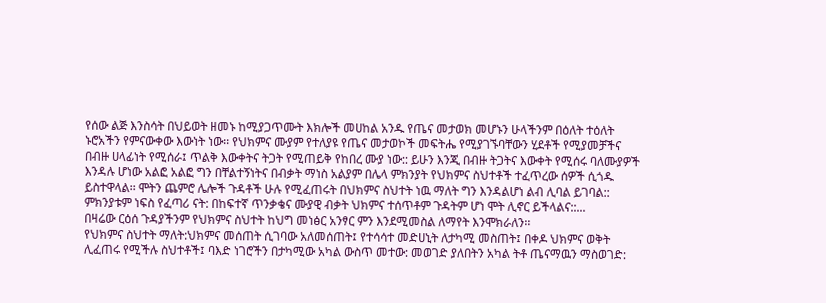የሰው ልጅ እንስሳት በህይወት ዘመኑ ከሚያጋጥሙት እክሎች መሀከል አንዱ የጤና መታወክ መሆኑን ሁላችንም በዕለት ተዕለት ኑሮአችን የምናውቀው እውነት ነው፡፡ የህክምና ሙያም የተለያዩ የጤና መታወኮች መፍትሔ የሚያገኙባቸውን ሂደቶች የሚያመቻችና በብዙ ሀላፊነት የሚሰራ፤ ጥልቅ እውቀትና ትጋት የሚጠይቅ የከበረ ሙያ ነው:: ይሁን እንጂ በብዙ ትጋትና እውቀት የሚሰሩ ባለሙያዎች እንዳሉ ሆነው አልፎ አልፎ ግን በቸልተኝነትና በብቃት ማነስ አልያም በሌላ ምክንያት የህክምና ስህተቶች ተፈጥረው ሰዎች ሲጎዱ ይስተዋላል፡፡ ሞትን ጨምሮ ሌሎች ጉዳቶች ሁሉ የሚፈጠሩት በህክምና ስህተት ነዉ ማለት ግን እንዳልሆነ ልብ ሊባል ይገባል:: ምክንያቱም ነፍስ የፈጣሪ ናት: በከፍተኛ ጥንቃቄና ሙያዊ ብቃት ህክምና ተሰጥቶም ጉዳትም ሆነ ሞት ሊኖር ይችላልና::...
በዛሬው ርዕሰ ጉዳያችንም የህክምና ስህተት ከህግ መነፅር አንፃር ምን እንደሚመስል ለማየት እንሞክራለን፡፡
የህክምና ስህተት ማለት:ህክምና መሰጠት ሲገባው አለመሰጠት፤ የተሳሳተ መድሀኒት ለታካሚ መስጠት፤ በቀዶ ህክምና ወቅት ሊፈጠሩ የሚችሉ ስህተቶች፤ ባእድ ነገሮችን በታካሚው አካል ውስጥ መተው: መወገድ ያለበትን አካል ትቶ ጤናማዉን ማስወገድ: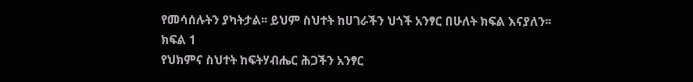የመሳሰሉትን ያካትታል፡፡ ይህም ስህተት ከሀገራችን ህጎች አንፃር በሁለት ክፍል እናያለን፡፡
ክፍል 1
የህክምና ስህተት ከፍትሃብሔር ሕጋችን አንፃር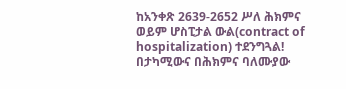ከአንቀጽ 2639-2652 ሥለ ሕክምና ወይም ሆስፒታል ውል(contract of hospitalization) ተደንግጓል!
በታካሚውና በሕክምና ባለሙያው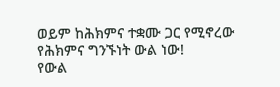ወይም ከሕክምና ተቋሙ ጋር የሚኖረው የሕክምና ግንኙነት ውል ነው!
የውል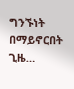ግንኙነት በማይኖርበት ጊዜ…